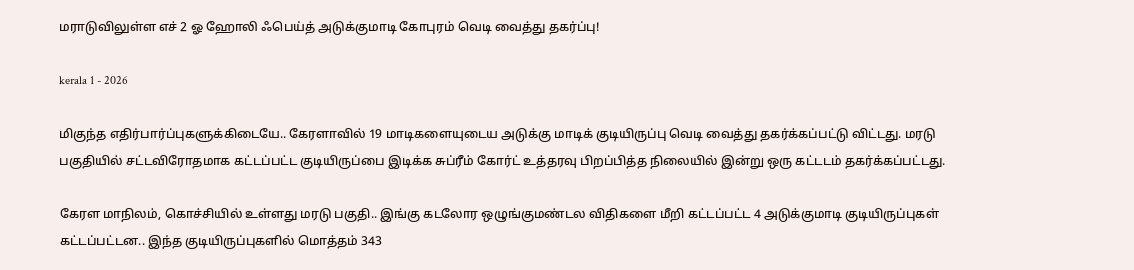மராடுவிலுள்ள எச் 2 ஓ ஹோலி ஃபெய்த் அடுக்குமாடி கோபுரம் வெடி வைத்து தகர்ப்பு!

kerala 1 - 2026

மிகுந்த எதிர்பார்ப்புகளுக்கிடையே.. கேரளாவில் 19 மாடிகளையுடைய அடுக்கு மாடிக் குடியிருப்பு வெடி வைத்து தகர்க்கப்பட்டு விட்டது. மரடு பகுதியில் சட்டவிரோதமாக கட்டப்பட்ட குடியிருப்பை இடிக்க சுப்ரீம் கோர்ட் உத்தரவு பிறப்பித்த நிலையில் இன்று ஒரு கட்டடம் தகர்க்கப்பட்டது.

கேரள மாநிலம், கொச்சியில் உள்ளது மரடு பகுதி.. இங்கு கடலோர ஒழுங்குமண்டல விதிகளை மீறி கட்டப்பட்ட 4 அடுக்குமாடி குடியிருப்புகள் கட்டப்பட்டன.. இந்த குடியிருப்புகளில் மொத்தம் 343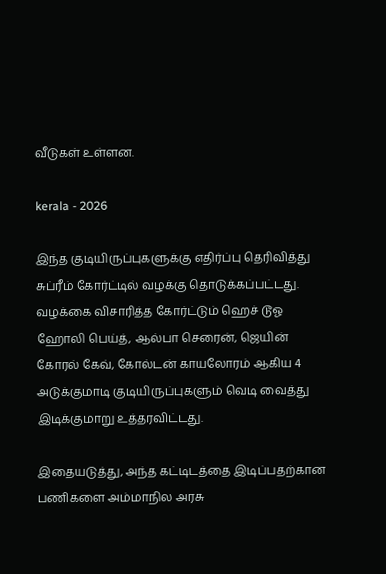வீடுகள் உள்ளன.

kerala - 2026

இந்த குடியிருப்புகளுக்கு எதிர்ப்பு தெரிவித்து சுப்ரீம் கோர்ட்டில் வழக்கு தொடுக்கப்பட்டது. வழக்கை விசாரித்த கோர்ட்டும் ஹெச் டூஓ ஹோலி பெய்த், ஆல்பா செரைன், ஜெயின் கோரல் கேவ், கோல்டன் காயலோரம் ஆகிய 4 அடுக்குமாடி குடியிருப்புகளும் வெடி வைத்து இடிக்குமாறு உத்தரவிட்டது.

இதையடுத்து, அந்த கட்டிடத்தை இடிப்பதற்கான பணிகளை அம்மாநில அரசு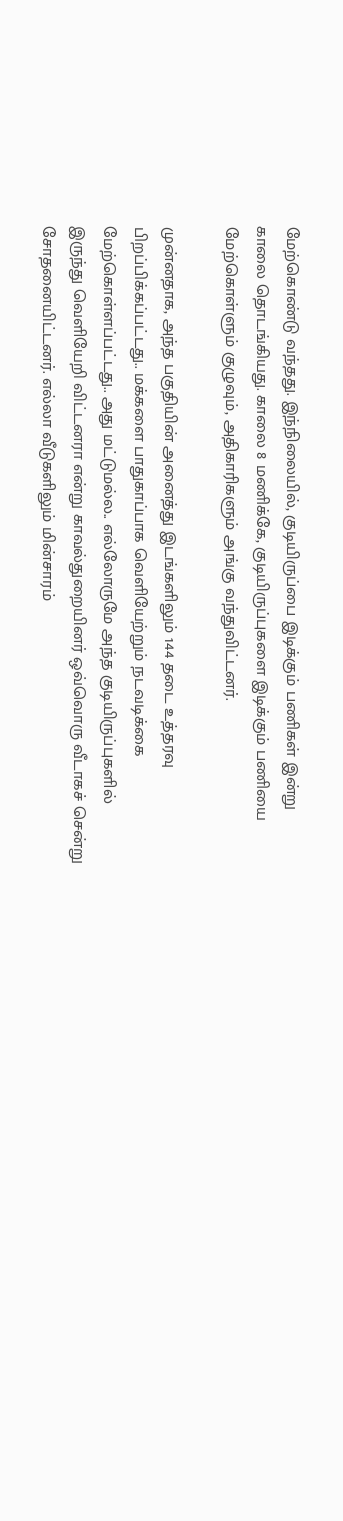மேற்கொண்டு வந்தது. இந்நிலையில், குடியிருப்பை இடிக்கும் பணிகள் இன்று காலை தொடங்கியது. காலை 8 மணிக்கே, குடியிருப்புகளை இடிக்கும் பணியை மேற்கொள்ளும் குழுவும், அதிகாரிகளும் அங்கு வந்துவிட்டனர்.

முன்னதாக, அந்த பகுதியின் அனைத்து இடங்களிலும் 144 தடை உத்தரவு பிறப்பிக்கப்பட்டது.. மக்களை பாதுகாப்பாக வெளியேற்றும் நடவடிக்கை மேற்கொள்ளப்பட்டது.. அது மட்டுமல்ல.. எல்லோருமே அந்த குடியிருப்புகளில் இருந்து வெளியேறி விட்டனரா என்று காவல்துறையினர் ஒவ்வொரு வீடாகச் சென்று சோதனையிட்டனர். எல்லா வீடுகளிலும் மின்சாரம்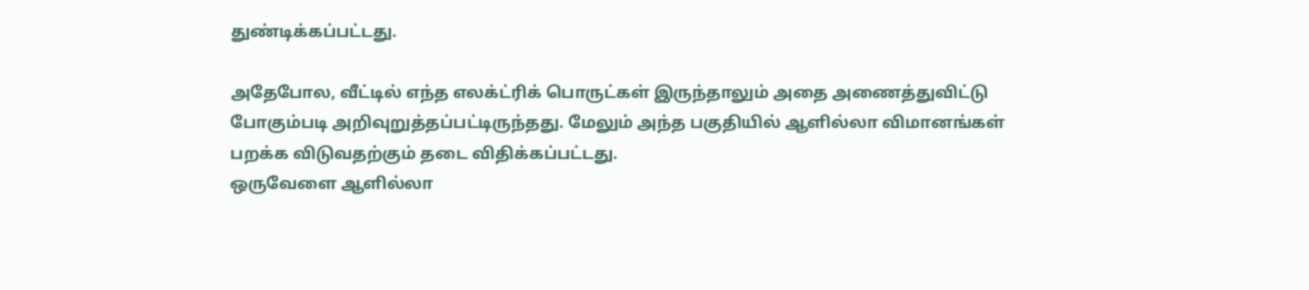துண்டிக்கப்பட்டது.

அதேபோல, வீட்டில் எந்த எலக்ட்ரிக் பொருட்கள் இருந்தாலும் அதை அணைத்துவிட்டு போகும்படி அறிவுறுத்தப்பட்டிருந்தது. மேலும் அந்த பகுதியில் ஆளில்லா விமானங்கள் பறக்க விடுவதற்கும் தடை விதிக்கப்பட்டது.
ஒருவேளை ஆளில்லா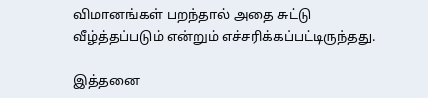விமானங்கள் பறந்தால் அதை சுட்டு வீழ்த்தப்படும் என்றும் எச்சரிக்கப்பட்டிருந்தது.

இத்தனை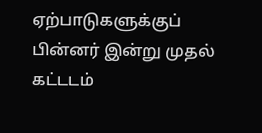ஏற்பாடுகளுக்குப் பின்னர் இன்று முதல் கட்டடம்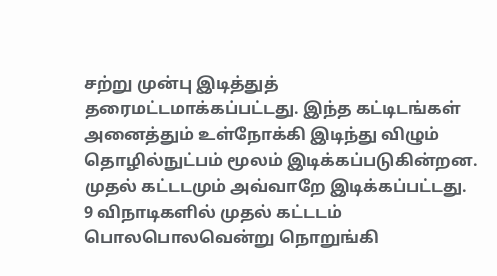சற்று முன்பு இடித்துத் தரைமட்டமாக்கப்பட்டது. இந்த கட்டிடங்கள் அனைத்தும் உள்நோக்கி இடிந்து விழும் தொழில்நுட்பம் மூலம் இடிக்கப்படுகின்றன. முதல் கட்டடமும் அவ்வாறே இடிக்கப்பட்டது. 9 விநாடிகளில் முதல் கட்டடம் பொலபொலவென்று நொறுங்கி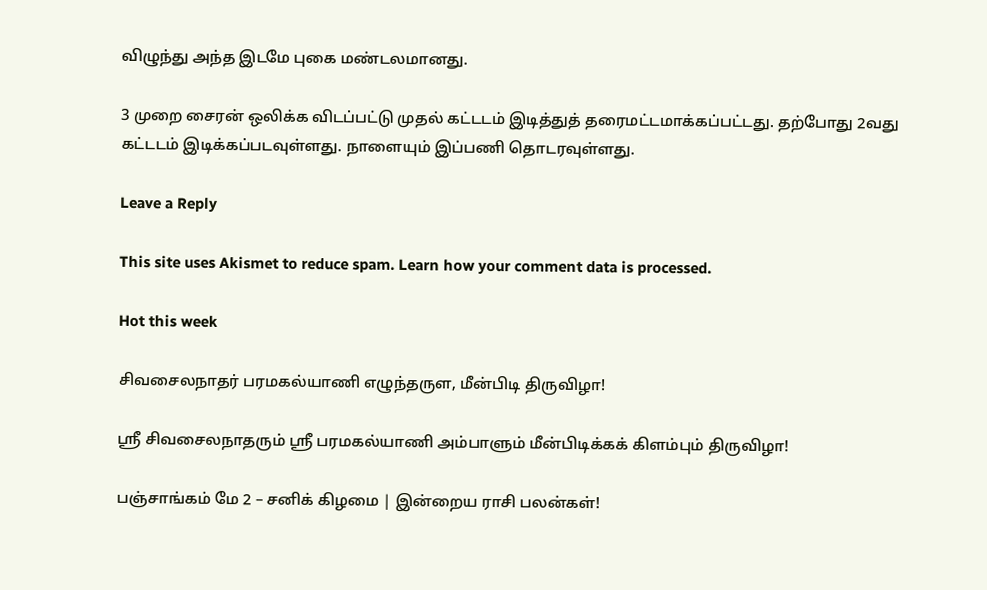விழுந்து அந்த இடமே புகை மண்டலமானது.

3 முறை சைரன் ஒலிக்க விடப்பட்டு முதல் கட்டடம் இடித்துத் தரைமட்டமாக்கப்பட்டது. தற்போது 2வது கட்டடம் இடிக்கப்படவுள்ளது. நாளையும் இப்பணி தொடரவுள்ளது.

Leave a Reply

This site uses Akismet to reduce spam. Learn how your comment data is processed.

Hot this week

சிவசைலநாதர் பரமகல்யாணி எழுந்தருள, மீன்பிடி திருவிழா!

ஸ்ரீ சிவசைலநாதரும் ஸ்ரீ பரமகல்யாணி அம்பாளும் மீன்பிடிக்கக் கிளம்பும் திருவிழா!

பஞ்சாங்கம் மே 2 – சனிக் கிழமை | இன்றைய ராசி பலன்கள்!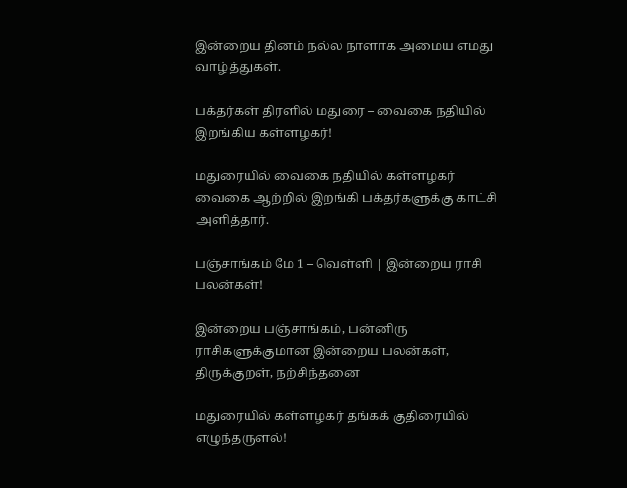இன்றைய தினம் நல்ல நாளாக அமைய எமது வாழ்த்துகள்.

பக்தர்கள் திரளில் மதுரை – வைகை நதியில் இறங்கிய கள்ளழகர்!

மதுரையில் வைகை நதியில் கள்ளழகர் வைகை ஆற்றில் இறங்கி பக்தர்களுக்கு காட்சி அளித்தார்.

பஞ்சாங்கம் மே 1 – வெள்ளி | இன்றைய ராசி பலன்கள்!

இன்றைய பஞ்சாங்கம், பன்னிரு ராசிகளுக்குமான இன்றைய பலன்கள், திருக்குறள், நற்சிந்தனை

மதுரையில் கள்ளழகர் தங்கக் குதிரையில் எழுந்தருளல்!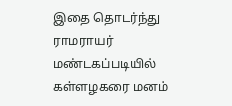இதை தொடர்ந்து ராமராயர் மண்டகப்படியில் கள்ளழகரை மனம்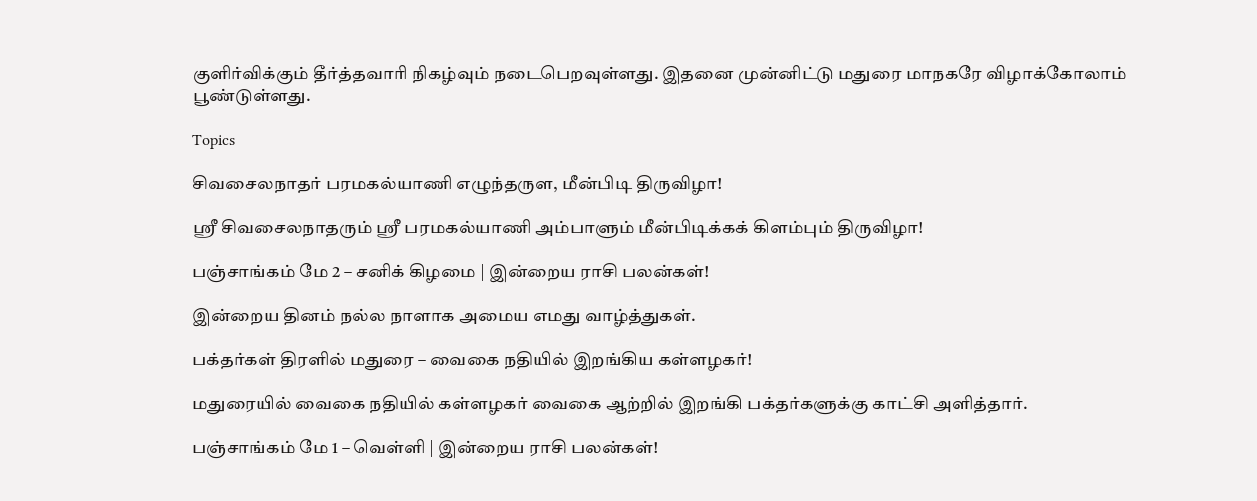குளிர்விக்கும் தீர்த்தவாரி நிகழ்வும் நடைபெறவுள்ளது. இதனை முன்னிட்டு மதுரை மாநகரே விழாக்கோலாம் பூண்டுள்ளது.

Topics

சிவசைலநாதர் பரமகல்யாணி எழுந்தருள, மீன்பிடி திருவிழா!

ஸ்ரீ சிவசைலநாதரும் ஸ்ரீ பரமகல்யாணி அம்பாளும் மீன்பிடிக்கக் கிளம்பும் திருவிழா!

பஞ்சாங்கம் மே 2 – சனிக் கிழமை | இன்றைய ராசி பலன்கள்!

இன்றைய தினம் நல்ல நாளாக அமைய எமது வாழ்த்துகள்.

பக்தர்கள் திரளில் மதுரை – வைகை நதியில் இறங்கிய கள்ளழகர்!

மதுரையில் வைகை நதியில் கள்ளழகர் வைகை ஆற்றில் இறங்கி பக்தர்களுக்கு காட்சி அளித்தார்.

பஞ்சாங்கம் மே 1 – வெள்ளி | இன்றைய ராசி பலன்கள்!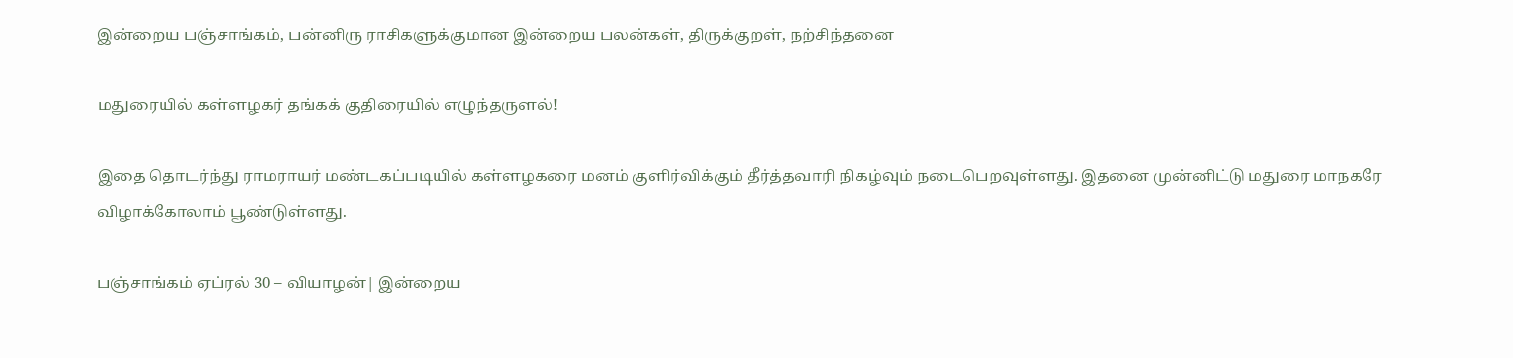இன்றைய பஞ்சாங்கம், பன்னிரு ராசிகளுக்குமான இன்றைய பலன்கள், திருக்குறள், நற்சிந்தனை

மதுரையில் கள்ளழகர் தங்கக் குதிரையில் எழுந்தருளல்!

இதை தொடர்ந்து ராமராயர் மண்டகப்படியில் கள்ளழகரை மனம் குளிர்விக்கும் தீர்த்தவாரி நிகழ்வும் நடைபெறவுள்ளது. இதனை முன்னிட்டு மதுரை மாநகரே விழாக்கோலாம் பூண்டுள்ளது.

பஞ்சாங்கம் ஏப்ரல் 30 – வியாழன்| இன்றைய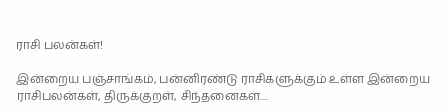ராசி பலன்கள்!

இன்றைய பஞ்சாங்கம், பன்னிரண்டு ராசிகளுக்கும் உள்ள இன்றைய ராசிபலன்கள், திருக்குறள், சிந்தனைகள்....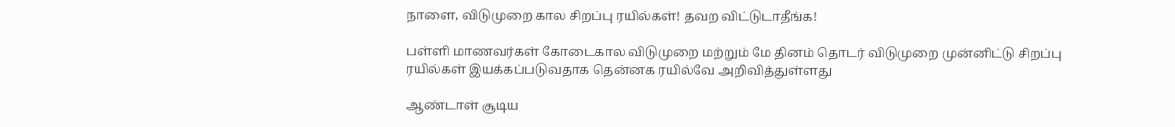நாளை, விடுமுறை கால சிறப்பு ரயில்கள்! தவற விட்டுடாதீங்க!

பள்ளி மாணவர்கள் கோடைகால விடுமுறை மற்றும் மே தினம் தொடர் விடுமுறை முன்னிட்டு சிறப்பு ரயில்கள் இயக்கப்படுவதாக தென்னக ரயில்வே அறிவித்துள்ளது

ஆண்டாள் சூடிய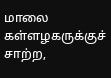மாலை கள்ளழகருக்குச் சாற்ற,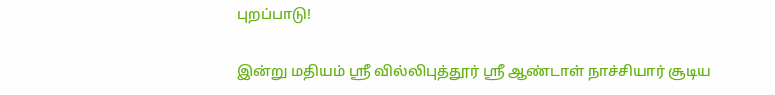புறப்பாடு!

இன்று மதியம் ஸ்ரீ வில்லிபுத்தூர் ஸ்ரீ ஆண்டாள் நாச்சியார் சூடிய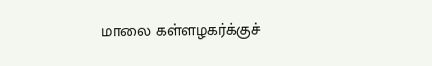மாலை கள்ளழகர்க்குச்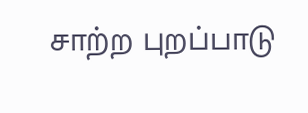சாற்ற புறப்பாடு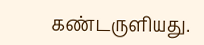கண்டருளியது.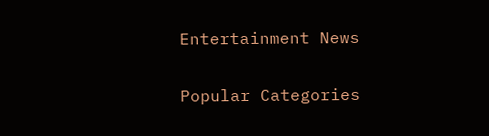Entertainment News

Popular Categories